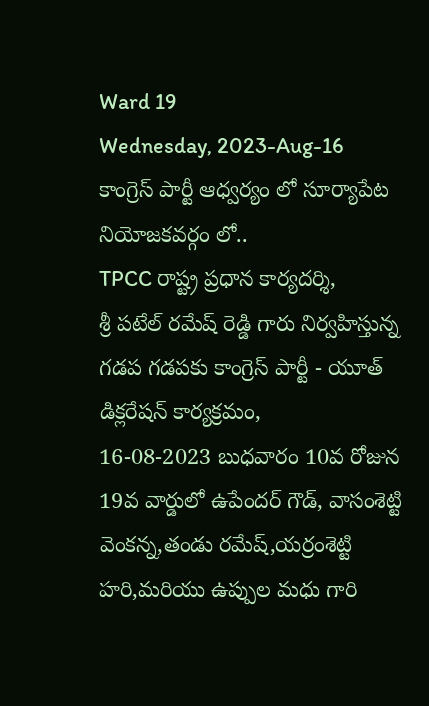Ward 19
Wednesday, 2023-Aug-16
కాంగ్రెస్ పార్టీ ఆధ్వర్యం లో సూర్యాపేట నియోజకవర్గం లో..
TPCC రాష్ట్ర ప్రధాన కార్యదర్శి,
శ్రీ పటేల్ రమేష్ రెడ్డి గారు నిర్వహిస్తున్న గడప గడపకు కాంగ్రెస్ పార్టీ - యూత్ డిక్లరేషన్ కార్యక్రమం,
16-08-2023 బుధవారం 10వ రోజున 19వ వార్డులో ఉపేందర్ గౌడ్, వాసంశెట్టి వెంకన్న,తండు రమేష్,యర్రంశెట్టి హరి,మరియు ఉప్పుల మధు గారి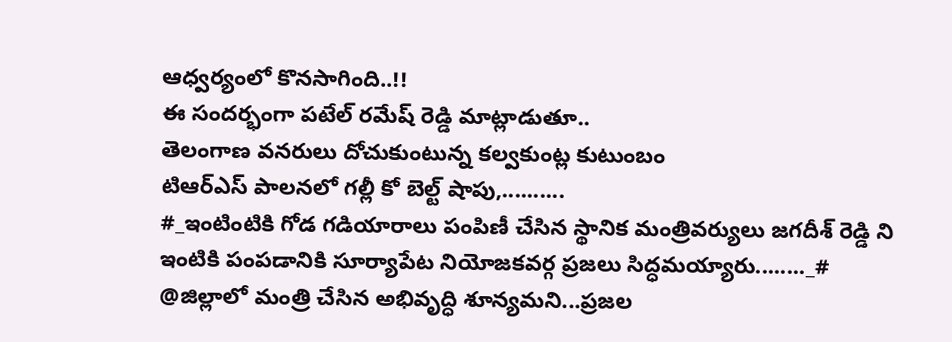ఆధ్వర్యంలో కొనసాగింది..!!
ఈ సందర్భంగా పటేల్ రమేష్ రెడ్డి మాట్లాడుతూ..
తెలంగాణ వనరులు దోచుకుంటున్న కల్వకుంట్ల కుటుంబం
టిఆర్ఎస్ పాలనలో గల్లీ కో బెల్ట్ షాపు,..........
#_ఇంటింటికి గోడ గడియారాలు పంపిణీ చేసిన స్థానిక మంత్రివర్యులు జగదీశ్ రెడ్డి ని ఇంటికి పంపడానికి సూర్యాపేట నియోజకవర్గ ప్రజలు సిద్ధమయ్యారు........_#
@జిల్లాలో మంత్రి చేసిన అభివృద్ధి శూన్యమని...ప్రజల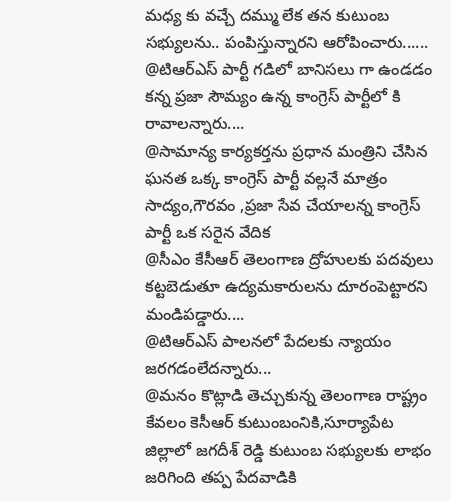మధ్య కు వచ్చే దమ్ము లేక తన కుటుంబ సభ్యులను.. పంపిస్తున్నారని ఆరోపించారు......
@టిఆర్ఎస్ పార్టీ గడిలో బానిసలు గా ఉండడం కన్న ప్రజా సౌమ్యం ఉన్న కాంగ్రెస్ పార్టీలో కి రావాలన్నారు....
@సామాన్య కార్యకర్తను ప్రధాన మంత్రిని చేసిన ఘనత ఒక్క కాంగ్రెస్ పార్టీ వల్లనే మాత్రం సాద్యం,గౌరవం ,ప్రజా సేవ చేయాలన్న కాంగ్రెస్ పార్టీ ఒక సరైన వేదిక
@సీఎం కేసీఆర్ తెలంగాణ ద్రోహులకు పదవులు కట్టబెడుతూ ఉద్యమకారులను దూరంపెట్టారని మండిపడ్డారు....
@టిఆర్ఎస్ పాలనలో పేదలకు న్యాయం జరగడంలేదన్నారు...
@మనం కొట్లాడి తెచ్చుకున్న తెలంగాణ రాష్ట్రం కేవలం కెసీఆర్ కుటుంబంనికి,సూర్యాపేట జిల్లాలో జగదీశ్ రెడ్డి కుటుంబ సభ్యులకు లాభం జరిగింది తప్ప పేదవాడికి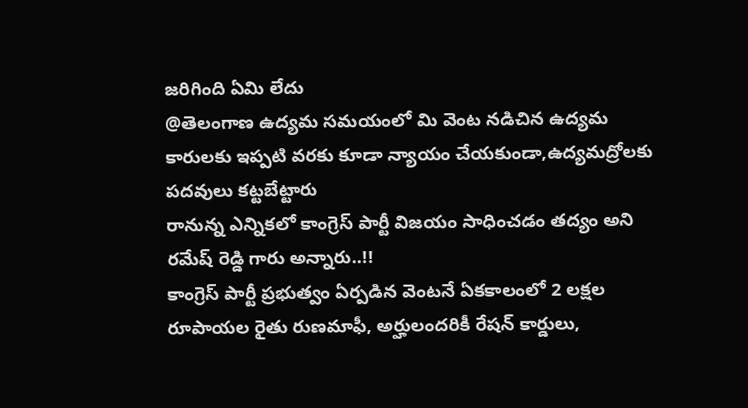జరిగింది ఏమి లేదు
@తెలంగాణ ఉద్యమ సమయంలో మి వెంట నడిచిన ఉద్యమ కారులకు ఇప్పటి వరకు కూడా న్యాయం చేయకుండా,ఉద్యమద్రోలకు పదవులు కట్టబేట్టారు
రానున్న ఎన్నికలో కాంగ్రెస్ పార్టీ విజయం సాధించడం తద్యం అని రమేష్ రెడ్డి గారు అన్నారు..!!
కాంగ్రెస్ పార్టీ ప్రభుత్వం ఏర్పడిన వెంటనే ఏకకాలంలో 2 లక్షల రూపాయల రైతు రుణమాఫీ, అర్హులందరికీ రేషన్ కార్డులు,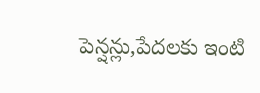పెన్షన్లు,పేదలకు ఇంటి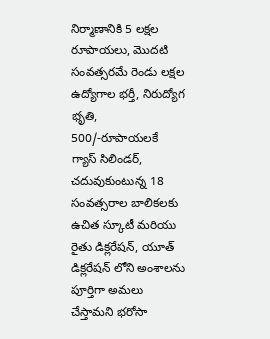నిర్మాణానికి 5 లక్షల రూపాయలు, మొదటి సంవత్సరమే రెండు లక్షల ఉద్యోగాల భర్తీ, నిరుద్యోగ భృతి, 500/-రూపాయలకే గ్యాస్ సిలిండర్, చదువుకుంటున్న 18 సంవత్సరాల బాలికలకు ఉచిత స్కూటీ మరియు రైతు డిక్లరేషన్, యూత్ డిక్లరేషన్ లోని అంశాలను పూర్తిగా అమలు చేస్తామని భరోసా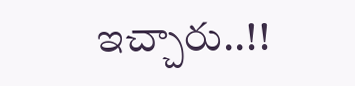ఇచ్చారు..!!